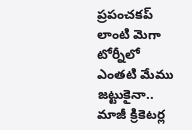ప్రపంచకప్ లాంటి మెగా టోర్నీలో ఎంతటి మేము జట్టుకైనా.. మాజీ క్రికెటర్ల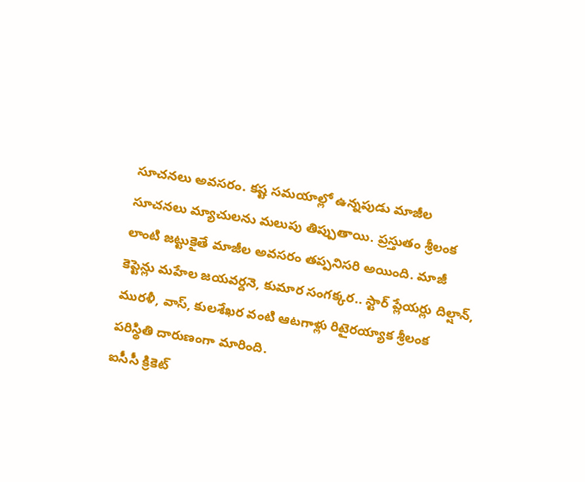సూచనలు అవసరం. కష్ట సమయాల్లో ఉన్నపుడు మాజీల సూచనలు మ్యాచులను మలుపు తిప్పుతాయి. ప్రస్తుతం శ్రీలంక లాంటి జట్టుకైతే మాజీల అవసరం తప్పనిసరి అయింది. మాజీ కెప్టెన్లు మహేల జయవర్దనె, కుమార సంగక్కర.. స్టార్ ప్లేయర్లు దిల్షాన్, మురళీ, వాస్, కులశేఖర వంటి ఆటగాళ్లు రిటైరయ్యాక శ్రీలంక పరిస్థితి దారుణంగా మారింది.
ఐసీసీ క్రికెట్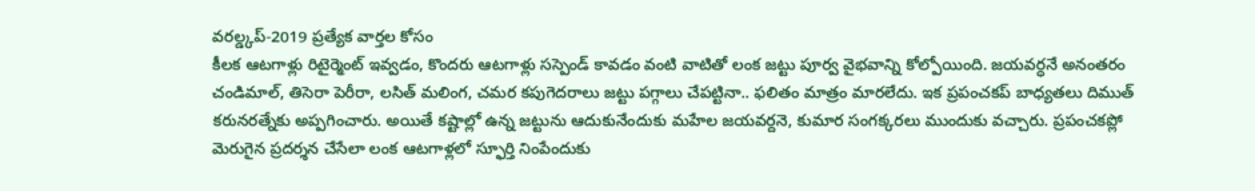వరల్డ్కప్-2019 ప్రత్యేక వార్తల కోసం
కీలక ఆటగాళ్లు రిటైర్మెంట్ ఇవ్వడం, కొందరు ఆటగాళ్లు సస్పెండ్ కావడం వంటి వాటితో లంక జట్టు పూర్వ వైభవాన్ని కోల్పోయింది. జయవర్ధనే అనంతరం చండిమాల్, తిసెరా పెరీరా, లసిత్ మలింగ, చమర కపుగెదరాలు జట్టు పగ్గాలు చేపట్టినా.. ఫలితం మాత్రం మారలేదు. ఇక ప్రపంచకప్ బాధ్యతలు దిముత్ కరునరత్నేకు అప్పగించారు. అయితే కష్టాల్లో ఉన్న జట్టును ఆదుకునేందుకు మహేల జయవర్దనె, కుమార సంగక్కరలు ముందుకు వచ్చారు. ప్రపంచకప్లో మెరుగైన ప్రదర్శన చేసేలా లంక ఆటగాళ్లలో స్ఫూర్తి నింపేందుకు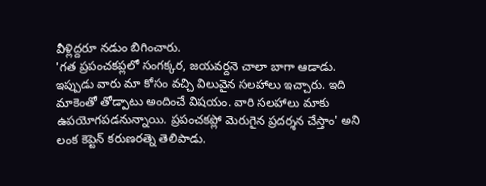వీళ్లిద్దరూ నడుం బిగించారు.
'గత ప్రపంచకప్లలో సంగక్కర, జయవర్దనె చాలా బాగా ఆడాడు. ఇప్పుడు వారు మా కోసం వచ్చి విలువైన సలహాలు ఇచ్చారు. ఇది మాకెంతో తోడ్పాటు అందించే విషయం. వారి సలహాలు మాకు ఉపయోగపడనున్నాయి. ప్రపంచకప్లో మెరుగైన ప్రదర్శన చేస్తాం' అని లంక కెప్టెన్ కరుణరత్నె తెలిపాడు.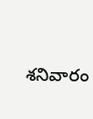శనివారం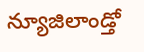న్యూజిలాండ్తో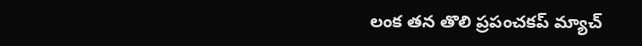లంక తన తొలి ప్రపంచకప్ మ్యాచ్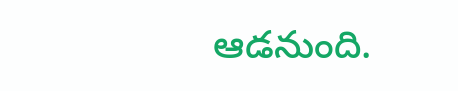ఆడనుంది.